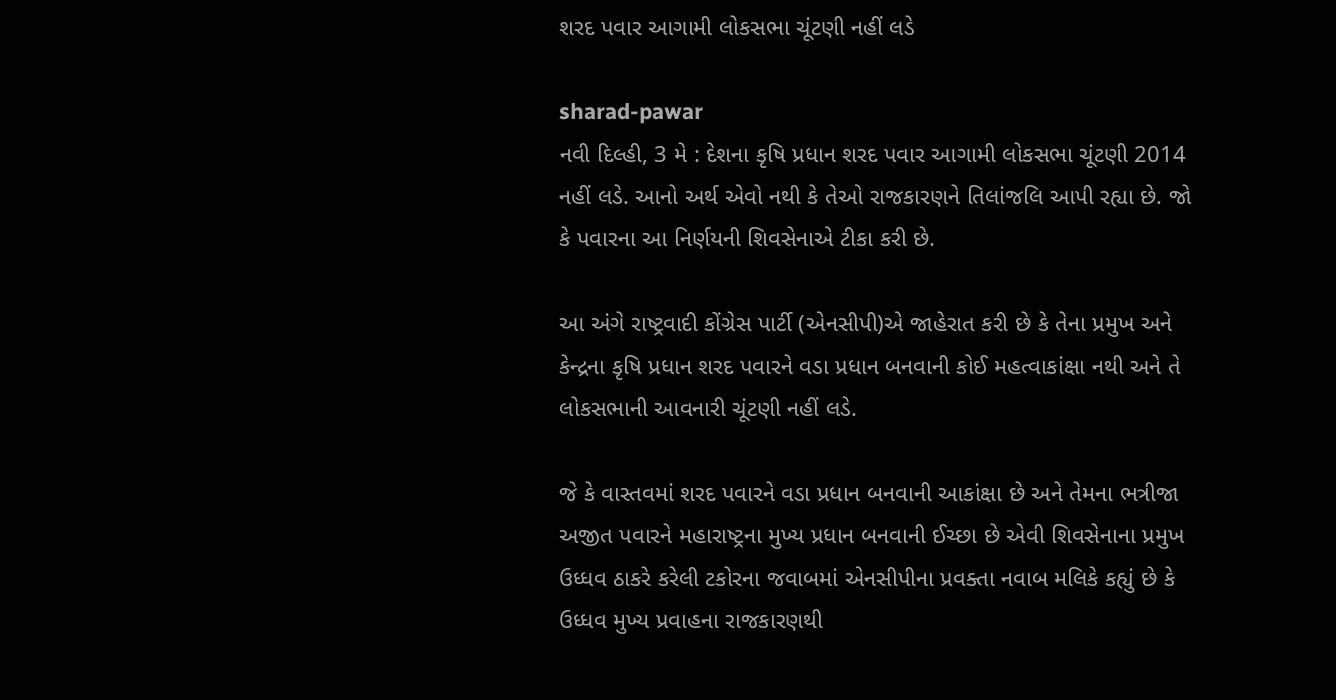શરદ પવાર આગામી લોકસભા ચૂંટણી નહીં લડે

sharad-pawar
નવી દિલ્હી, 3 મે : દેશના કૃષિ પ્રધાન શરદ પવાર આગામી લોકસભા ચૂંટણી 2014 નહીં લડે. આનો અર્થ એવો નથી કે તેઓ રાજકારણને તિલાંજલિ આપી રહ્યા છે. જો કે પવારના આ નિર્ણયની શિવસેનાએ ટીકા કરી છે.

આ અંગે રાષ્ટ્રવાદી કોંગ્રેસ પાર્ટી (એનસીપી)એ જાહેરાત કરી છે કે તેના પ્રમુખ અને કેન્દ્રના કૃષિ પ્રધાન શરદ પવારને વડા પ્રધાન બનવાની કોઈ મહત્વાકાંક્ષા નથી અને તે લોકસભાની આવનારી ચૂંટણી નહીં લડે.

જે કે વાસ્તવમાં શરદ પવારને વડા પ્રધાન બનવાની આકાંક્ષા છે અને તેમના ભત્રીજા અજીત પવારને મહારાષ્ટ્રના મુખ્ય પ્રધાન બનવાની ઈચ્છા છે એવી શિવસેનાના પ્રમુખ ઉધ્ધવ ઠાકરે કરેલી ટકોરના જવાબમાં એનસીપીના પ્રવક્તા નવાબ મલિકે કહ્યું છે કે ઉધ્ધવ મુખ્ય પ્રવાહના રાજકારણથી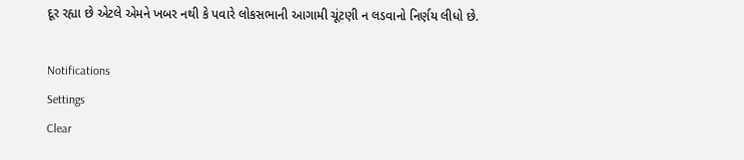દૂર રહ્યા છે એટલે એમને ખબર નથી કે પવારે લોકસભાની આગામી ચૂંટણી ન લડવાનો નિર્ણય લીધો છે.

Notifications
Settings
Clear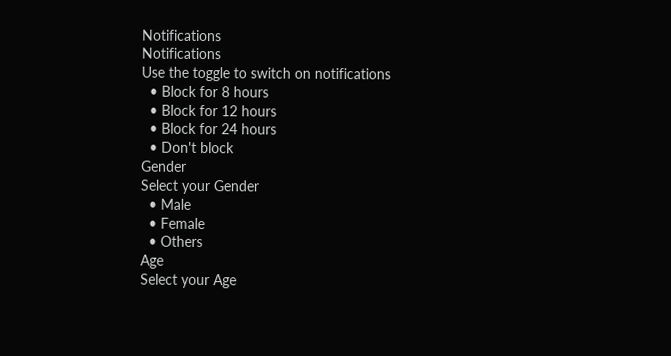Notifications
Notifications
Use the toggle to switch on notifications
  • Block for 8 hours
  • Block for 12 hours
  • Block for 24 hours
  • Don't block
Gender
Select your Gender
  • Male
  • Female
  • Others
Age
Select your Age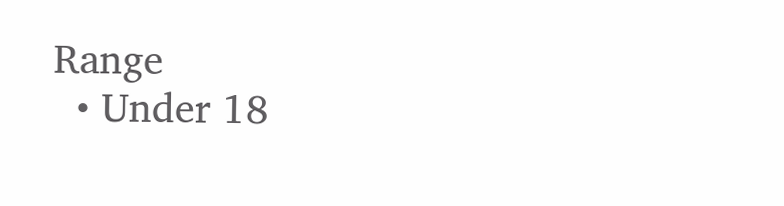Range
  • Under 18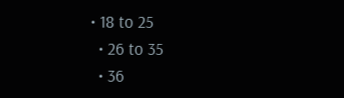• 18 to 25
  • 26 to 35
  • 36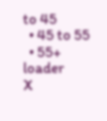to 45
  • 45 to 55
  • 55+
loader
X